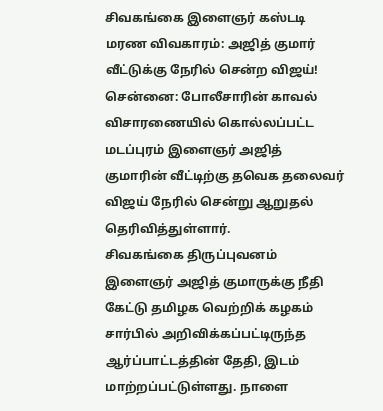சிவகங்கை இளைஞர் கஸ்டடி மரண விவகாரம்: அஜித் குமார் வீட்டுக்கு நேரில் சென்ற விஜய்!
சென்னை: போலீசாரின் காவல் விசாரணையில் கொல்லப்பட்ட மடப்புரம் இளைஞர் அஜித் குமாரின் வீட்டிற்கு தவெக தலைவர் விஜய் நேரில் சென்று ஆறுதல் தெரிவித்துள்ளார்.
சிவகங்கை திருப்புவனம் இளைஞர் அஜித் குமாருக்கு நீதி கேட்டு தமிழக வெற்றிக் கழகம் சார்பில் அறிவிக்கப்பட்டிருந்த ஆர்ப்பாட்டத்தின் தேதி, இடம் மாற்றப்பட்டுள்ளது. நாளை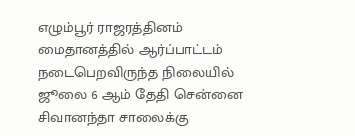எழும்பூர் ராஜரத்தினம் மைதானத்தில் ஆர்ப்பாட்டம் நடைபெறவிருந்த நிலையில் ஜூலை 6 ஆம் தேதி சென்னை சிவானந்தா சாலைக்கு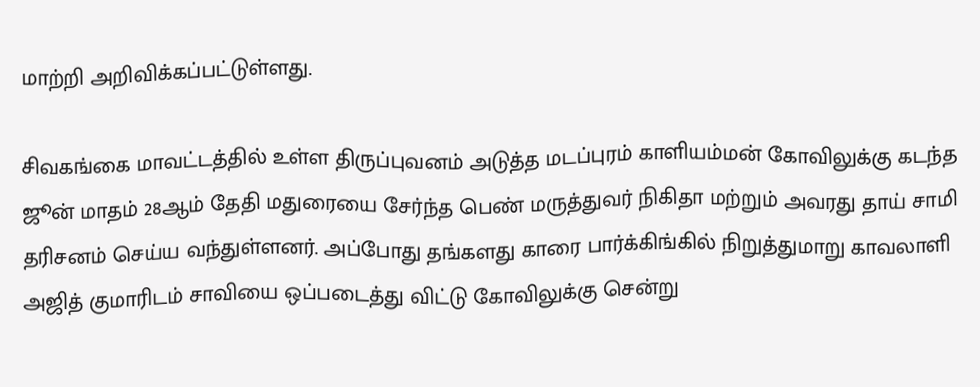மாற்றி அறிவிக்கப்பட்டுள்ளது.

சிவகங்கை மாவட்டத்தில் உள்ள திருப்புவனம் அடுத்த மடப்புரம் காளியம்மன் கோவிலுக்கு கடந்த ஜூன் மாதம் 28ஆம் தேதி மதுரையை சேர்ந்த பெண் மருத்துவர் நிகிதா மற்றும் அவரது தாய் சாமி தரிசனம் செய்ய வந்துள்ளனர். அப்போது தங்களது காரை பார்க்கிங்கில் நிறுத்துமாறு காவலாளி அஜித் குமாரிடம் சாவியை ஒப்படைத்து விட்டு கோவிலுக்கு சென்று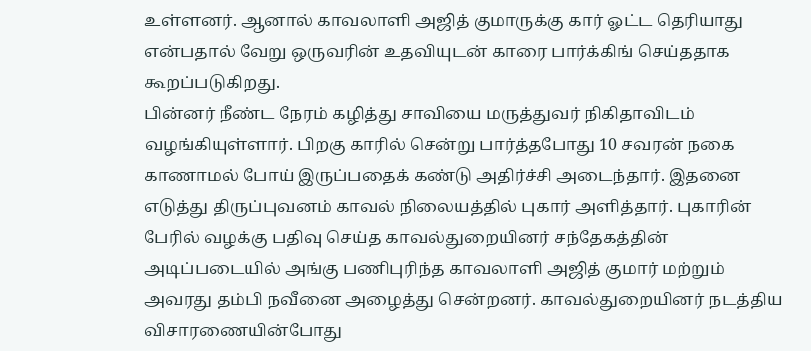உள்ளனர். ஆனால் காவலாளி அஜித் குமாருக்கு கார் ஓட்ட தெரியாது என்பதால் வேறு ஒருவரின் உதவியுடன் காரை பார்க்கிங் செய்ததாக கூறப்படுகிறது.
பின்னர் நீண்ட நேரம் கழித்து சாவியை மருத்துவர் நிகிதாவிடம் வழங்கியுள்ளார். பிறகு காரில் சென்று பார்த்தபோது 10 சவரன் நகை காணாமல் போய் இருப்பதைக் கண்டு அதிர்ச்சி அடைந்தார். இதனை எடுத்து திருப்புவனம் காவல் நிலையத்தில் புகார் அளித்தார். புகாரின் பேரில் வழக்கு பதிவு செய்த காவல்துறையினர் சந்தேகத்தின் அடிப்படையில் அங்கு பணிபுரிந்த காவலாளி அஜித் குமார் மற்றும் அவரது தம்பி நவீனை அழைத்து சென்றனர். காவல்துறையினர் நடத்திய விசாரணையின்போது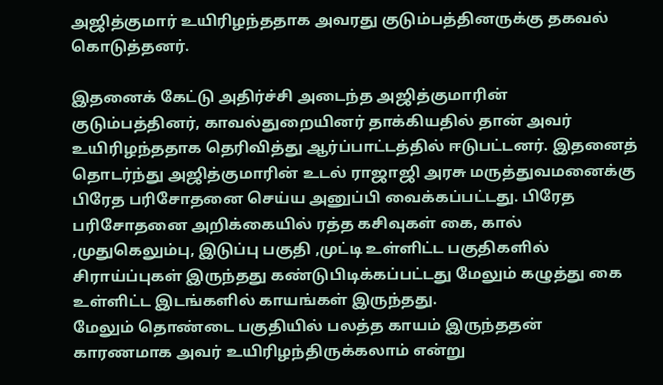அஜித்குமார் உயிரிழந்ததாக அவரது குடும்பத்தினருக்கு தகவல் கொடுத்தனர்.

இதனைக் கேட்டு அதிர்ச்சி அடைந்த அஜித்குமாரின் குடும்பத்தினர், காவல்துறையினர் தாக்கியதில் தான் அவர் உயிரிழந்ததாக தெரிவித்து ஆர்ப்பாட்டத்தில் ஈடுபட்டனர். இதனைத் தொடர்ந்து அஜித்குமாரின் உடல் ராஜாஜி அரசு மருத்துவமனைக்கு பிரேத பரிசோதனை செய்ய அனுப்பி வைக்கப்பட்டது. பிரேத பரிசோதனை அறிக்கையில் ரத்த கசிவுகள் கை, கால் ,முதுகெலும்பு, இடுப்பு பகுதி ,முட்டி உள்ளிட்ட பகுதிகளில் சிராய்ப்புகள் இருந்தது கண்டுபிடிக்கப்பட்டது மேலும் கழுத்து கை உள்ளிட்ட இடங்களில் காயங்கள் இருந்தது.
மேலும் தொண்டை பகுதியில் பலத்த காயம் இருந்ததன் காரணமாக அவர் உயிரிழந்திருக்கலாம் என்று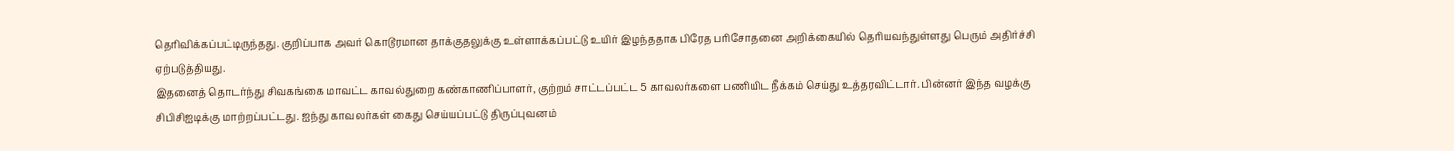தெரிவிக்கப்பட்டிருந்தது. குறிப்பாக அவர் கொடூரமான தாக்குதலுக்கு உள்ளாக்கப்பட்டு உயிர் இழந்ததாக பிரேத பரிசோதனை அறிக்கையில் தெரியவந்துள்ளது பெரும் அதிர்ச்சி ஏற்படுத்தியது.
இதனைத் தொடர்ந்து சிவகங்கை மாவட்ட காவல்துறை கண்காணிப்பாளர், குற்றம் சாட்டப்பட்ட 5 காவலர்களை பணியிட நீக்கம் செய்து உத்தரவிட்டார். பின்னர் இந்த வழக்கு சிபிசிஐடிக்கு மாற்றப்பட்டது. ஐந்து காவலர்கள் கைது செய்யப்பட்டு திருப்புவனம்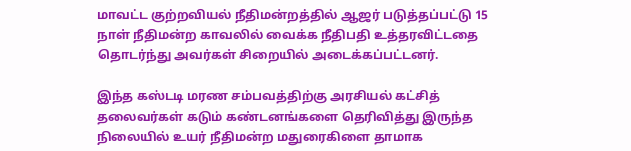மாவட்ட குற்றவியல் நீதிமன்றத்தில் ஆஜர் படுத்தப்பட்டு 15 நாள் நீதிமன்ற காவலில் வைக்க நீதிபதி உத்தரவிட்டதை தொடர்ந்து அவர்கள் சிறையில் அடைக்கப்பட்டனர்.

இந்த கஸ்டடி மரண சம்பவத்திற்கு அரசியல் கட்சித் தலைவர்கள் கடும் கண்டனங்களை தெரிவித்து இருந்த நிலையில் உயர் நீதிமன்ற மதுரைகிளை தாமாக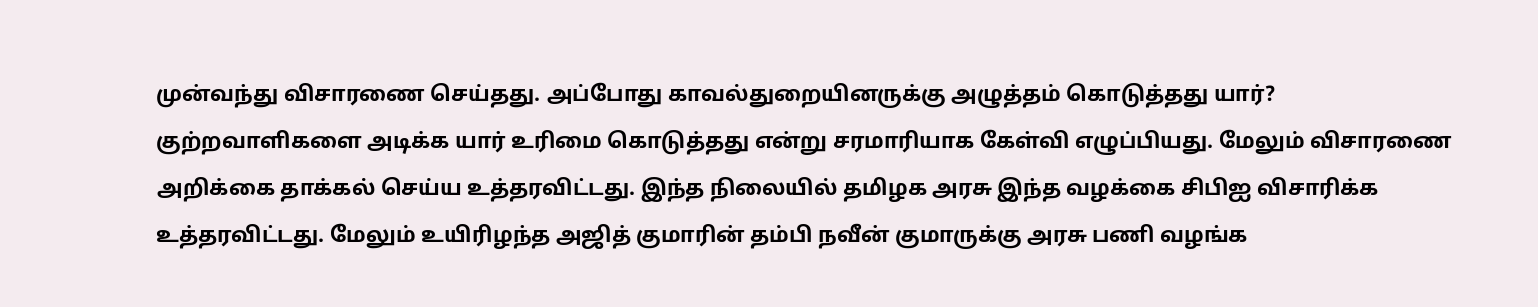முன்வந்து விசாரணை செய்தது. அப்போது காவல்துறையினருக்கு அழுத்தம் கொடுத்தது யார்? குற்றவாளிகளை அடிக்க யார் உரிமை கொடுத்தது என்று சரமாரியாக கேள்வி எழுப்பியது. மேலும் விசாரணை அறிக்கை தாக்கல் செய்ய உத்தரவிட்டது. இந்த நிலையில் தமிழக அரசு இந்த வழக்கை சிபிஐ விசாரிக்க உத்தரவிட்டது. மேலும் உயிரிழந்த அஜித் குமாரின் தம்பி நவீன் குமாருக்கு அரசு பணி வழங்க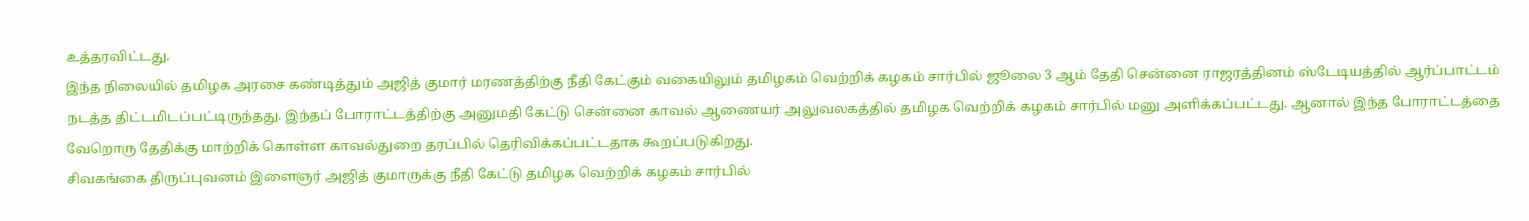உத்தரவிட்டது.
இந்த நிலையில் தமிழக அரசை கண்டித்தும் அஜித் குமார் மரணத்திற்கு நீதி கேட்கும் வகையிலும் தமிழகம் வெற்றிக் கழகம் சார்பில் ஜூலை 3 ஆம் தேதி சென்னை ராஜரத்தினம் ஸ்டேடியத்தில் ஆர்ப்பாட்டம் நடத்த திட்டமிடப்பட்டிருந்தது. இந்தப் போராட்டத்திற்கு அனுமதி கேட்டு சென்னை காவல் ஆணையர் அலுவலகத்தில் தமிழக வெற்றிக் கழகம் சார்பில் மனு அளிக்கப்பட்டது. ஆனால் இந்த போராட்டத்தை வேறொரு தேதிக்கு மாற்றிக் கொள்ள காவல்துறை தரப்பில் தெரிவிக்கப்பட்டதாக கூறப்படுகிறது.
சிவகங்கை திருப்புவனம் இளைஞர் அஜித் குமாருக்கு நீதி கேட்டு தமிழக வெற்றிக் கழகம் சார்பில்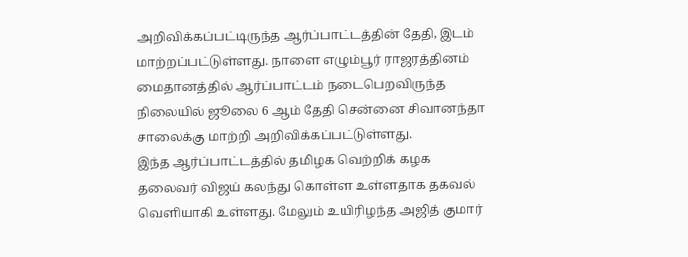அறிவிக்கப்பட்டிருந்த ஆர்ப்பாட்டத்தின் தேதி, இடம் மாற்றப்பட்டுள்ளது. நாளை எழும்பூர் ராஜரத்தினம் மைதானத்தில் ஆர்ப்பாட்டம் நடைபெறவிருந்த நிலையில் ஜூலை 6 ஆம் தேதி சென்னை சிவானந்தா சாலைக்கு மாற்றி அறிவிக்கப்பட்டுள்ளது.
இந்த ஆர்ப்பாட்டத்தில் தமிழக வெற்றிக் கழக தலைவர் விஜய் கலந்து கொள்ள உள்ளதாக தகவல் வெளியாகி உள்ளது. மேலும் உயிரிழந்த அஜித் குமார்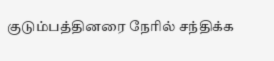குடும்பத்தினரை நேரில் சந்திக்க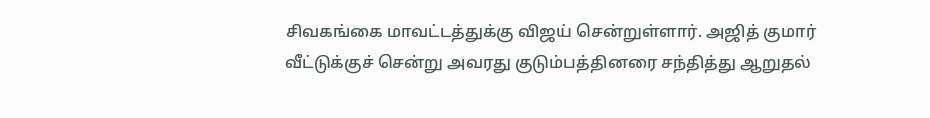சிவகங்கை மாவட்டத்துக்கு விஜய் சென்றுள்ளார். அஜித் குமார் வீட்டுக்குச் சென்று அவரது குடும்பத்தினரை சந்தித்து ஆறுதல்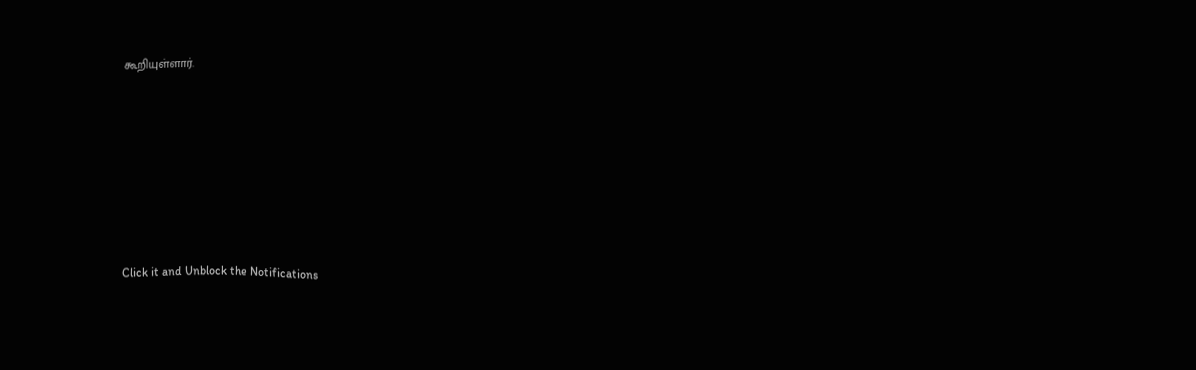கூறியுள்ளார்.












Click it and Unblock the Notifications